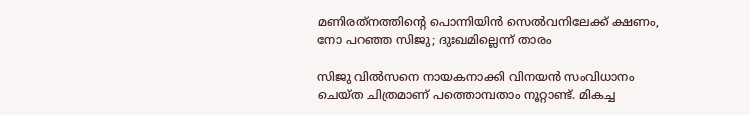മണിരത്‌നത്തിന്റെ പൊന്നിയിന്‍ സെല്‍വനിലേക്ക് ക്ഷണം, നോ പറഞ്ഞ സിജു; ദുഃഖമില്ലെന്ന് താരം

സിജു വില്‍സനെ നായകനാക്കി വിനയന്‍ സംവിധാനം ചെയ്ത ചിത്രമാണ് പത്തൊമ്പതാം നൂറ്റാണ്ട്. മികച്ച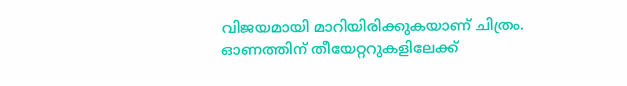വിജയമായി മാറിയിരിക്കുകയാണ് ചിത്രം. ഓണത്തിന് തീയേറ്ററുകളിലേക്ക്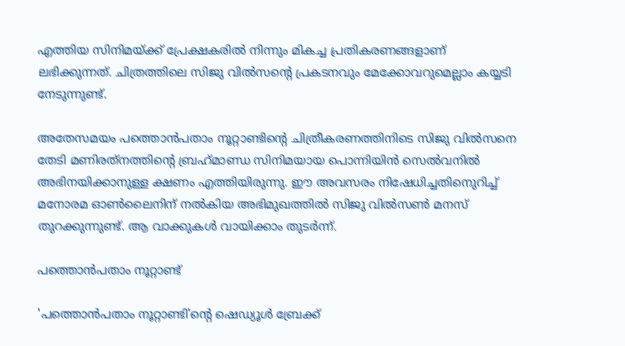എത്തിയ സിനിമയ്ക്ക് പ്രേക്ഷകരില്‍ നിന്നും മികച്ച പ്രതികരണങ്ങളാണ് ലഭിക്കുന്നത്. ചിത്രത്തിലെ സിജു വില്‍സന്റെ പ്രകടനവും മേക്കോവറുമെല്ലാം കയ്യടി നേടുന്നുണ്ട്.

അതേസമയം പത്തൊന്‍പതാം നൂറ്റാണ്ടിന്റെ ചിത്രീകരണത്തിനിടെ സിജു വില്‍സനെ തേടി മണിരത്‌നത്തിന്റെ ബ്രഹ്‌മാണ്ഡ സിനിമയായ പൊന്നിയിന്‍ സെല്‍വനില്‍ അഭിനയിക്കാനുള്ള ക്ഷണം എത്തിയിരുന്നു. ഈ അവസരം നിഷേധിച്ചതിനെുറിച്ച് മനോരമ ഓണ്‍ലൈനിന് നല്‍കിയ അഭിമുഖത്തില്‍ സിജു വില്‍സണ്‍ മനസ് തുറക്കുന്നുണ്ട്. ആ വാക്കുകള്‍ വായിക്കാം തുടര്‍ന്ന്.

പത്തൊന്‍പതാം നൂറ്റാണ്ട്

'പത്തൊന്‍പതാം നൂറ്റാണ്ടി'ന്റെ ഷെഡ്യൂള്‍ ബ്രേക്ക്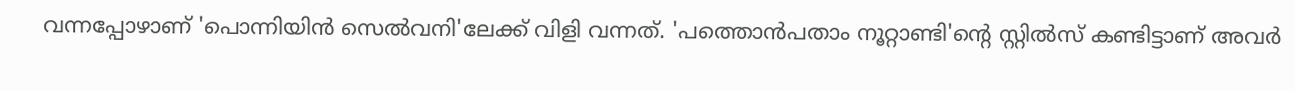വന്നപ്പോഴാണ് 'പൊന്നിയിന്‍ സെല്‍വനി'ലേക്ക് വിളി വന്നത്. 'പത്തൊന്‍പതാം നൂറ്റാണ്ടി'ന്റെ സ്റ്റില്‍സ് കണ്ടിട്ടാണ് അവര്‍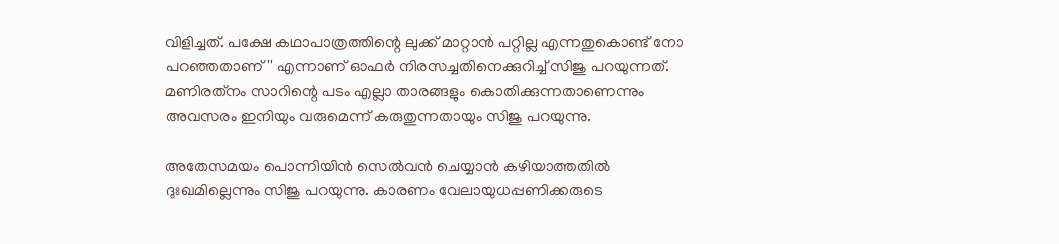വിളിച്ചത്. പക്ഷേ കഥാപാത്രത്തിന്റെ ലുക്ക് മാറ്റാന്‍ പറ്റില്ല എന്നതുകൊണ്ട് നോ പറഞ്ഞതാണ്'' എന്നാണ് ഓഫര്‍ നിരസച്ചതിനെക്കുറിച്ച് സിജു പറയുന്നത്. മണിരത്‌നം സാറിന്റെ പടം എല്ലാ താരങ്ങളും കൊതിക്കുന്നതാണെന്നും അവസരം ഇനിയും വരുമെന്ന് കരുതുന്നതായും സിജു പറയുന്നു.

അതേസമയം പൊന്നിയിന്‍ സെല്‍വന്‍ ചെയ്യാന്‍ കഴിയാത്തതില്‍ ദുഃഖമില്ലെന്നും സിജു പറയുന്നു. കാരണം വേലായുധപ്പണിക്കരുടെ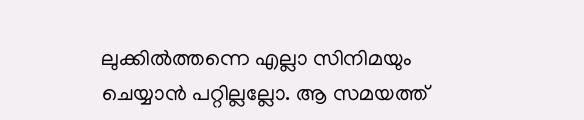ലുക്കില്‍ത്തന്നെ എല്ലാ സിനിമയും ചെയ്യാന്‍ പറ്റില്ലല്ലോ. ആ സമയത്ത്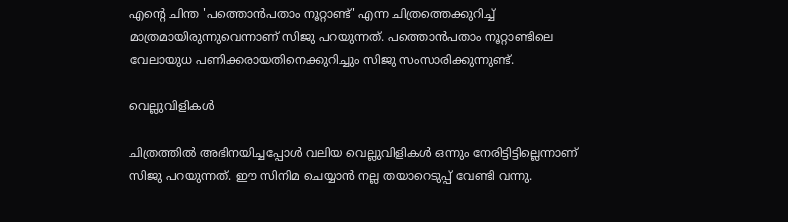എന്റെ ചിന്ത 'പത്തൊന്‍പതാം നൂറ്റാണ്ട്' എന്ന ചിത്രത്തെക്കുറിച്ച് മാത്രമായിരുന്നുവെന്നാണ് സിജു പറയുന്നത്. പത്തൊന്‍പതാം നൂറ്റാണ്ടിലെ വേലായുധ പണിക്കരായതിനെക്കുറിച്ചും സിജു സംസാരിക്കുന്നുണ്ട്.

വെല്ലുവിളികള്‍

ചിത്രത്തില്‍ അഭിനയിച്ചപ്പോള്‍ വലിയ വെല്ലുവിളികള്‍ ഒന്നും നേരിട്ടിട്ടില്ലെന്നാണ് സിജു പറയുന്നത്. ഈ സിനിമ ചെയ്യാന്‍ നല്ല തയാറെടുപ്പ് വേണ്ടി വന്നു.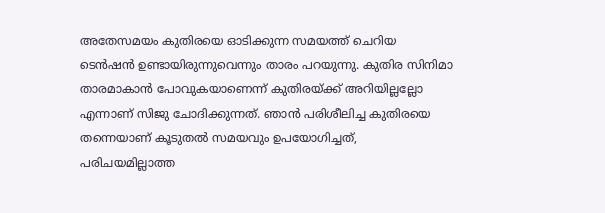അതേസമയം കുതിരയെ ഓടിക്കുന്ന സമയത്ത് ചെറിയ ടെന്‍ഷന്‍ ഉണ്ടായിരുന്നുവെന്നും താരം പറയുന്നു. കുതിര സിനിമാ താരമാകാന്‍ പോവുകയാണെന്ന് കുതിരയ്ക്ക് അറിയില്ലല്ലോ എന്നാണ് സിജു ചോദിക്കുന്നത്. ഞാന്‍ പരിശീലിച്ച കുതിരയെ തന്നെയാണ് കൂടുതല്‍ സമയവും ഉപയോഗിച്ചത്, പരിചയമില്ലാത്ത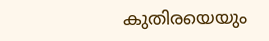കുതിരയെയും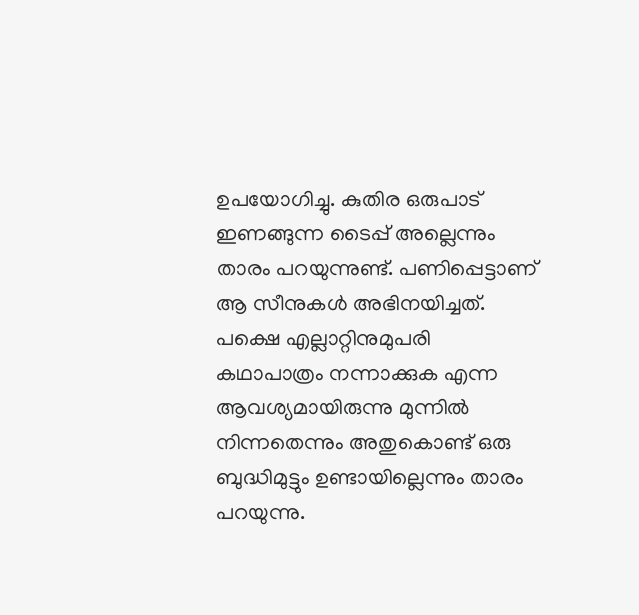ഉപയോഗിച്ചു. കുതിര ഒരുപാട് ഇണങ്ങുന്ന ടൈപ്പ് അല്ലെന്നും താരം പറയുന്നുണ്ട്. പണിപ്പെട്ടാണ് ആ സീനുകള്‍ അഭിനയിച്ചത്. പക്ഷെ എല്ലാറ്റിനുമുപരി കഥാപാത്രം നന്നാക്കുക എന്ന ആവശ്യമായിരുന്നു മുന്നില്‍ നിന്നതെന്നും അതുകൊണ്ട് ഒരു ബുദ്ധിമുട്ടും ഉണ്ടായില്ലെന്നും താരം പറയുന്നു.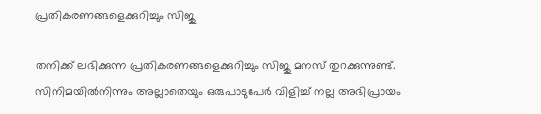പ്രതികരണങ്ങളെക്കുറിച്ചും സിജു

തനിക്ക് ലഭിക്കുന്ന പ്രതികരണങ്ങളെക്കുറിച്ചും സിജു മനസ് തുറക്കുന്നുണ്ട്. സിനിമയില്‍നിന്നും അല്ലാതെയും ഒരുപാടുപേര്‍ വിളിച്ച് നല്ല അഭിപ്രായം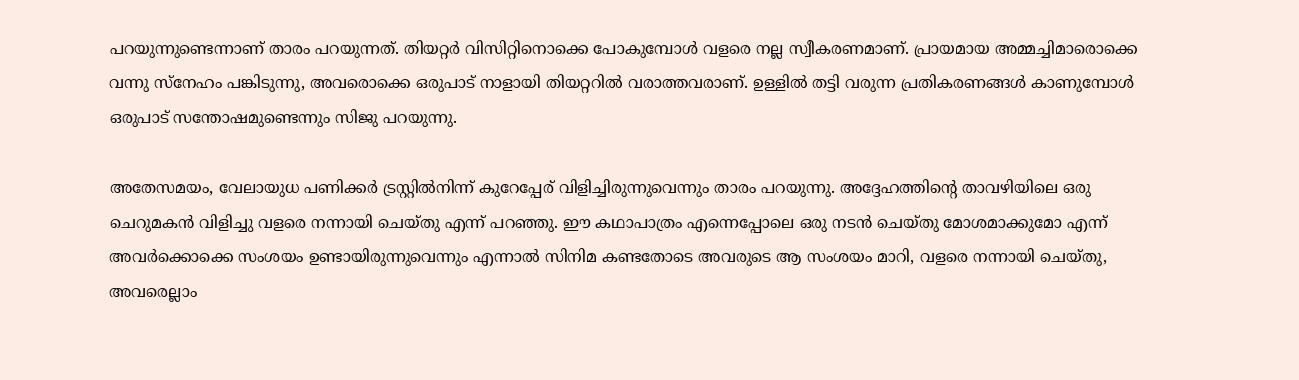പറയുന്നുണ്ടെന്നാണ് താരം പറയുന്നത്. തിയറ്റര്‍ വിസിറ്റിനൊക്കെ പോകുമ്പോള്‍ വളരെ നല്ല സ്വീകരണമാണ്. പ്രായമായ അമ്മച്ചിമാരൊക്കെ വന്നു സ്‌നേഹം പങ്കിടുന്നു, അവരൊക്കെ ഒരുപാട് നാളായി തിയറ്ററില്‍ വരാത്തവരാണ്. ഉള്ളില്‍ തട്ടി വരുന്ന പ്രതികരണങ്ങള്‍ കാണുമ്പോള്‍ ഒരുപാട് സന്തോഷമുണ്ടെന്നും സിജു പറയുന്നു.

അതേസമയം, വേലായുധ പണിക്കര്‍ ട്രസ്റ്റില്‍നിന്ന് കുറേപ്പേര് വിളിച്ചിരുന്നുവെന്നും താരം പറയുന്നു. അദ്ദേഹത്തിന്റെ താവഴിയിലെ ഒരു ചെറുമകന്‍ വിളിച്ചു വളരെ നന്നായി ചെയ്തു എന്ന് പറഞ്ഞു. ഈ കഥാപാത്രം എന്നെപ്പോലെ ഒരു നടന്‍ ചെയ്തു മോശമാക്കുമോ എന്ന് അവര്‍ക്കൊക്കെ സംശയം ഉണ്ടായിരുന്നുവെന്നും എന്നാല്‍ സിനിമ കണ്ടതോടെ അവരുടെ ആ സംശയം മാറി, വളരെ നന്നായി ചെയ്തു, അവരെല്ലാം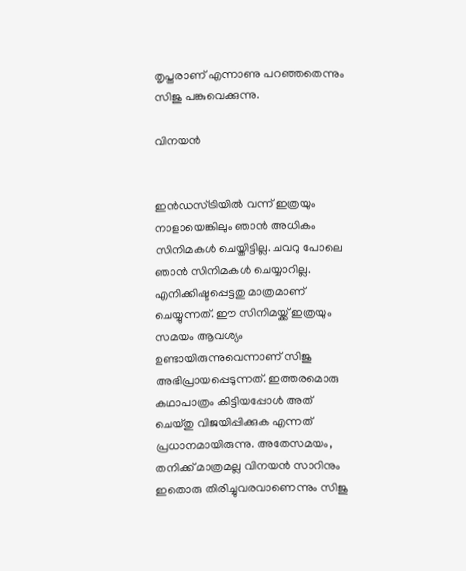തൃപ്തരാണ് എന്നാണു പറഞ്ഞതെന്നും സിജു പങ്കുവെക്കുന്നു.

വിനയന്‍


ഇന്‍ഡസ്ട്രിയില്‍ വന്ന് ഇത്രയും നാളായെങ്കിലും ഞാന്‍ അധികം സിനിമകള്‍ ചെയ്തിട്ടില്ല. ചവറു പോലെ ഞാന്‍ സിനിമകള്‍ ചെയ്യാറില്ല. എനിക്കിഷ്ടപ്പെട്ടതു മാത്രമാണ് ചെയ്യുന്നത്. ഈ സിനിമയ്ക്ക് ഇത്രയും സമയം ആവശ്യം ഉണ്ടായിരുന്നുവെന്നാണ് സിജു അഭിപ്രായപ്പെടുന്നത്. ഇത്തരമൊരു കഥാപാത്രം കിട്ടിയപ്പോള്‍ അത് ചെയ്തു വിജയിപ്പിക്കുക എന്നത് പ്രധാനമായിരുന്നു. അതേസമയം, തനിക്ക് മാത്രമല്ല വിനയന്‍ സാറിനും ഇതൊരു തിരിച്ചുവരവാണെന്നും സിജു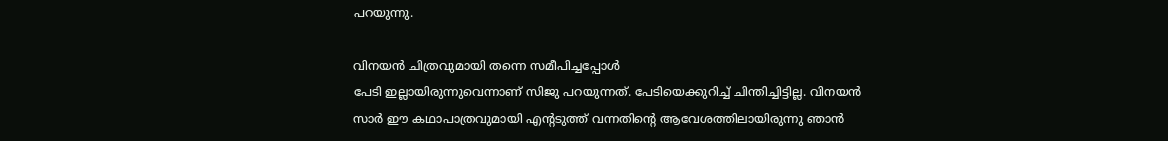പറയുന്നു.

വിനയന്‍ ചിത്രവുമായി തന്നെ സമീപിച്ചപ്പോള്‍
പേടി ഇല്ലായിരുന്നുവെന്നാണ് സിജു പറയുന്നത്. പേടിയെക്കുറിച്ച് ചിന്തിച്ചിട്ടില്ല. വിനയന്‍ സാര്‍ ഈ കഥാപാത്രവുമായി എന്റടുത്ത് വന്നതിന്റെ ആവേശത്തിലായിരുന്നു ഞാന്‍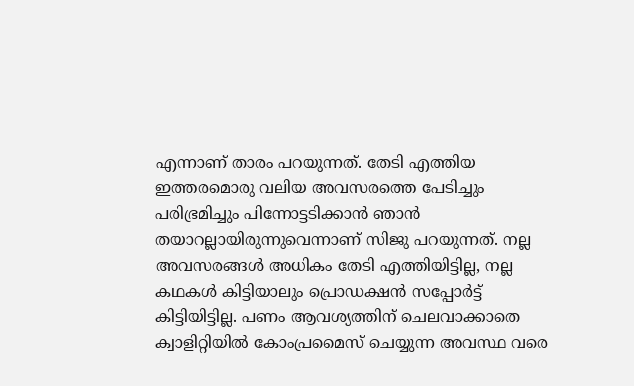എന്നാണ് താരം പറയുന്നത്. തേടി എത്തിയ ഇത്തരമൊരു വലിയ അവസരത്തെ പേടിച്ചും പരിഭ്രമിച്ചും പിന്നോട്ടടിക്കാന്‍ ഞാന്‍ തയാറല്ലായിരുന്നുവെന്നാണ് സിജു പറയുന്നത്. നല്ല അവസരങ്ങള്‍ അധികം തേടി എത്തിയിട്ടില്ല, നല്ല കഥകള്‍ കിട്ടിയാലും പ്രൊഡക്ഷന്‍ സപ്പോര്‍ട്ട് കിട്ടിയിട്ടില്ല. പണം ആവശ്യത്തിന് ചെലവാക്കാതെ ക്വാളിറ്റിയില്‍ കോംപ്രമൈസ് ചെയ്യുന്ന അവസ്ഥ വരെ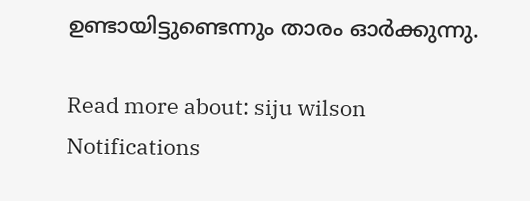ഉണ്ടായിട്ടുണ്ടെന്നും താരം ഓര്‍ക്കുന്നു.

Read more about: siju wilson
Notifications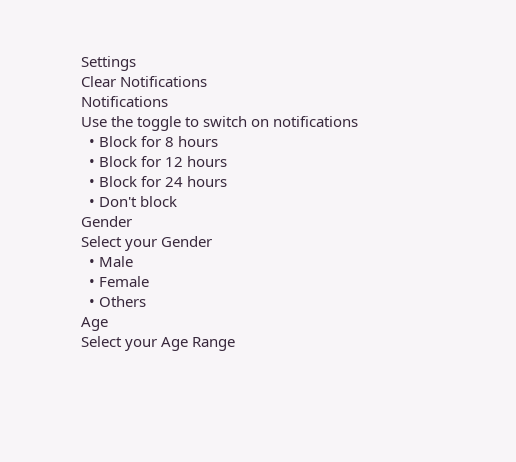Settings
Clear Notifications
Notifications
Use the toggle to switch on notifications
  • Block for 8 hours
  • Block for 12 hours
  • Block for 24 hours
  • Don't block
Gender
Select your Gender
  • Male
  • Female
  • Others
Age
Select your Age Range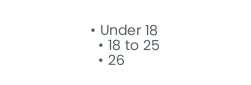• Under 18
  • 18 to 25
  • 26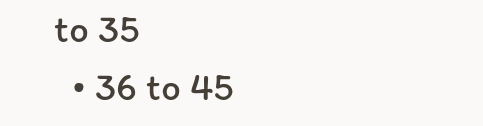to 35
  • 36 to 45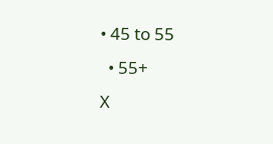• 45 to 55
  • 55+
X